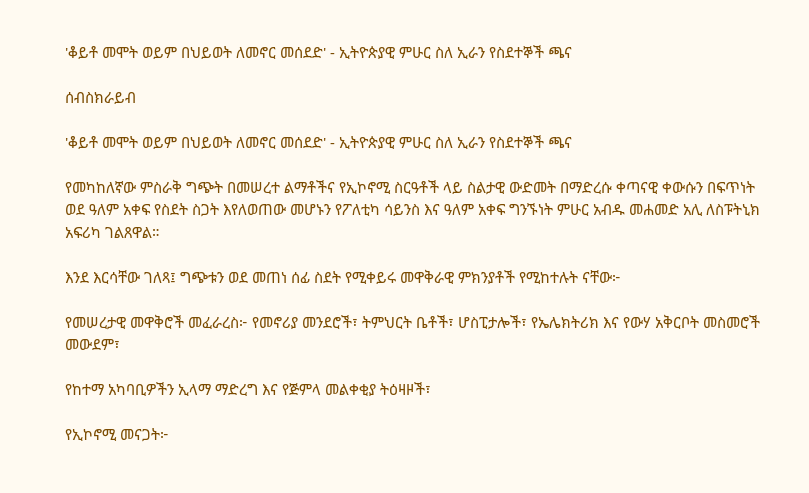'ቆይቶ መሞት ወይም በህይወት ለመኖር መሰደድ' - ኢትዮጵያዊ ምሁር ስለ ኢራን የስደተኞች ጫና

ሰብስክራይብ

'ቆይቶ መሞት ወይም በህይወት ለመኖር መሰደድ' - ኢትዮጵያዊ ምሁር ስለ ኢራን የስደተኞች ጫና

የመካከለኛው ምስራቅ ግጭት በመሠረተ ልማቶችና የኢኮኖሚ ስርዓቶች ላይ ስልታዊ ውድመት በማድረሱ ቀጣናዊ ቀውሱን በፍጥነት ወደ ዓለም አቀፍ የስደት ስጋት እየለወጠው መሆኑን የፖለቲካ ሳይንስ እና ዓለም አቀፍ ግንኙነት ምሁር አብዱ መሐመድ አሊ ለስፑትኒክ አፍሪካ ገልጸዋል።

እንደ እርሳቸው ገለጻ፤ ግጭቱን ወደ መጠነ ሰፊ ስደት የሚቀይሩ መዋቅራዊ ምክንያቶች የሚከተሉት ናቸው፦

የመሠረታዊ መዋቅሮች መፈራረስ፦ የመኖሪያ መንደሮች፣ ትምህርት ቤቶች፣ ሆስፒታሎች፣ የኤሌክትሪክ እና የውሃ አቅርቦት መስመሮች መውደም፣

የከተማ አካባቢዎችን ኢላማ ማድረግ እና የጅምላ መልቀቂያ ትዕዛዞች፣

የኢኮኖሚ መናጋት፦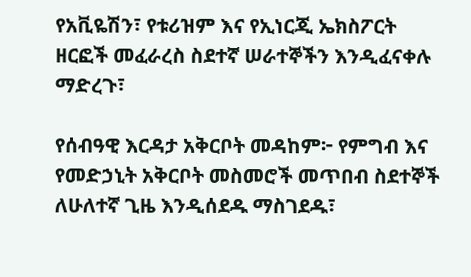የአቪዬሽን፣ የቱሪዝም እና የኢነርጂ ኤክስፖርት ዘርፎች መፈራረስ ስደተኛ ሠራተኞችን እንዲፈናቀሉ ማድረጉ፣

የሰብዓዊ እርዳታ አቅርቦት መዳከም፦ የምግብ እና የመድኃኒት አቅርቦት መስመሮች መጥበብ ስደተኞች ለሁለተኛ ጊዜ እንዲሰደዱ ማስገደዱ፣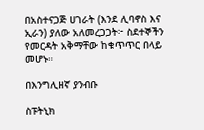በአስተናጋጅ ሀገራት (እንደ ሊባኖስ እና ኢራን) ያለው አለመረጋጋት፦ ስደተኞችን የመርዳት አቅማቸው ከቁጥጥር በላይ መሆኑ።

በእንግሊዘኛ ያንብቡ

ስፑትኒክ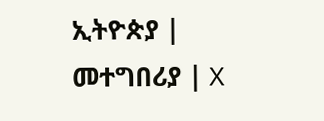ኢትዮጵያ | መተግበሪያ | X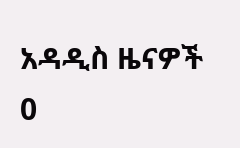አዳዲስ ዜናዎች
0